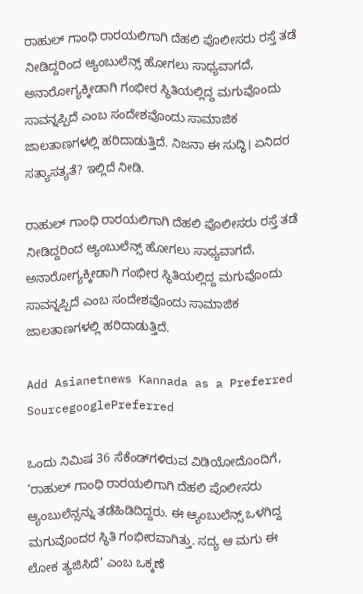ರಾಹುಲ್‌ ಗಾಂಧಿ ರಾರ‍ಯಲಿಗಾಗಿ ದೆಹಲಿ ಪೊಲೀಸರು ರಸ್ತೆ ತಡೆ ನೀಡಿದ್ದರಿಂದ ಆ್ಯಂಬುಲೆನ್ಸ್‌ ಹೋಗಲು ಸಾಧ್ಯವಾಗದೆ, ಅನಾರೋಗ್ಯಕ್ಕೀಡಾಗಿ ಗಂಭೀರ ಸ್ಥಿತಿಯಲ್ಲಿದ್ದ ಮಗುವೊಂದು ಸಾವನ್ನಪ್ಪಿದೆ ಎಂಬ ಸಂದೇಶವೊಂದು ಸಾಮಾಜಿಕ ಜಾಲತಾಣಗಳಲ್ಲಿ ಹರಿದಾಡುತ್ತಿದೆ. ನಿಜನಾ ಈ ಸುದ್ಧಿ। ಏನಿದರ ಸತ್ಯಾಸತ್ಯತೆ? ಇಲ್ಲಿದೆ ನೀಡಿ.

ರಾಹುಲ್‌ ಗಾಂಧಿ ರಾರ‍ಯಲಿಗಾಗಿ ದೆಹಲಿ ಪೊಲೀಸರು ರಸ್ತೆ ತಡೆ ನೀಡಿದ್ದರಿಂದ ಆ್ಯಂಬುಲೆನ್ಸ್‌ ಹೋಗಲು ಸಾಧ್ಯವಾಗದೆ, ಅನಾರೋಗ್ಯಕ್ಕೀಡಾಗಿ ಗಂಭೀರ ಸ್ಥಿತಿಯಲ್ಲಿದ್ದ ಮಗುವೊಂದು ಸಾವನ್ನಪ್ಪಿದೆ ಎಂಬ ಸಂದೇಶವೊಂದು ಸಾಮಾಜಿಕ ಜಾಲತಾಣಗಳಲ್ಲಿ ಹರಿದಾಡುತ್ತಿದೆ.

Add Asianetnews Kannada as a Preferred SourcegooglePreferred

ಒಂದು ನಿಮಿಷ 36 ಸೆಕೆಂಡ್‌ಗಳಿರುವ ವಿಡಿಯೋದೊಂದಿಗೆ, ‘ರಾಹುಲ್‌ ಗಾಂಧಿ ರಾರ‍ಯಲಿಗಾಗಿ ದೆಹಲಿ ಪೊಲೀಸರು ಆ್ಯಂಬುಲೆನ್ಸನ್ನು ತಡೆಹಿಡಿದಿದ್ದರು. ಈ ಆ್ಯಂಬುಲೆನ್ಸ್‌ ಒಳಗಿದ್ದ ಮಗುವೊಂದರ ಸ್ಥಿತಿ ಗಂಭೀರವಾಗಿತ್ತು. ಸದ್ಯ ಆ ಮಗು ಈ ಲೋಕ ತ್ಯಜಿಸಿದೆ’ ಎಂಬ ಒಕ್ಕಣೆ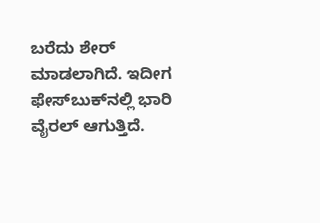ಬರೆದು ಶೇರ್‌ ಮಾಡಲಾಗಿದೆ. ಇದೀಗ ಫೇಸ್‌ಬುಕ್‌ನಲ್ಲಿ ಭಾರಿ ವೈರಲ್‌ ಆಗುತ್ತಿದೆ.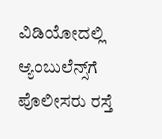ವಿಡಿಯೋದಲ್ಲಿ ಆ್ಯಂಬುಲೆನ್ಸ್‌ಗೆ ಪೊಲೀಸರು ರಸ್ತೆ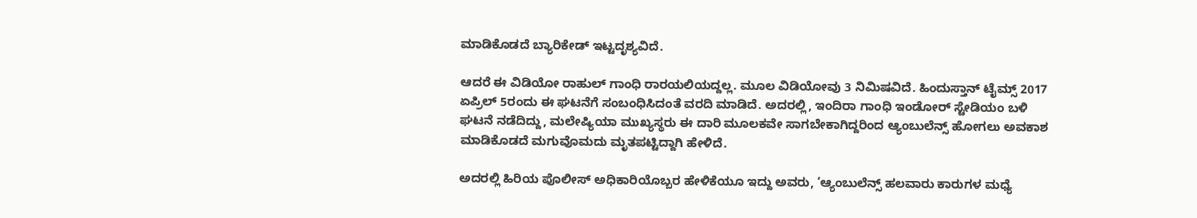ಮಾಡಿಕೊಡದೆ ಬ್ಯಾರಿಕೇಡ್‌ ಇಟ್ಟದೃಶ್ಯವಿದೆ.

ಆದರೆ ಈ ವಿಡಿಯೋ ರಾಹುಲ್‌ ಗಾಂಧಿ ರಾರ‍ಯಲಿಯದ್ದಲ್ಲ. ಮೂಲ ವಿಡಿಯೋವು 3 ನಿಮಿಷವಿದೆ. ಹಿಂದುಸ್ತಾನ್‌ ಟೈಮ್ಸ್‌ 2017 ಏಪ್ರಿಲ್‌ 5ರಂದು ಈ ಘಟನೆಗೆ ಸಂಬಂಧಿಸಿದಂತೆ ವರದಿ ಮಾಡಿದೆ. ಅದರಲ್ಲಿ, ಇಂದಿರಾ ಗಾಂಧಿ ಇಂಡೋರ್‌ ಸ್ಟೇಡಿಯಂ ಬಳಿ ಘಟನೆ ನಡೆದಿದ್ದು, ಮಲೇಷ್ಯಿಯಾ ಮುಖ್ಯಸ್ಥರು ಈ ದಾರಿ ಮೂಲಕವೇ ಸಾಗಬೇಕಾಗಿದ್ದರಿಂದ ಆ್ಯಂಬುಲೆನ್ಸ್‌ ಹೋಗಲು ಅವಕಾಶ ಮಾಡಿಕೊಡದೆ ಮಗುವೊಮದು ಮೃತಪಟ್ಟಿದ್ದಾಗಿ ಹೇಳಿದೆ.

ಅದರಲ್ಲಿ ಹಿರಿಯ ಪೊಲೀಸ್‌ ಅಧಿಕಾರಿಯೊಬ್ಬರ ಹೇಳಿಕೆಯೂ ಇದ್ದು ಅವರು, ‘ಆ್ಯಂಬುಲೆನ್ಸ್‌ ಹಲವಾರು ಕಾರುಗಳ ಮಧ್ಯೆ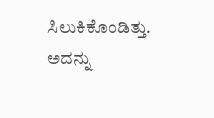ಸಿಲುಕಿಕೊಂಡಿತ್ತು. ಅದನ್ನು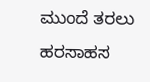ಮುಂದೆ ತರಲು ಹರಸಾಹಸ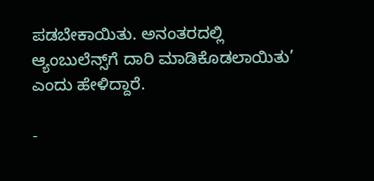ಪಡಬೇಕಾಯಿತು. ಅನಂತರದಲ್ಲಿ ಆ್ಯಂಬುಲೆನ್ಸ್‌ಗೆ ದಾರಿ ಮಾಡಿಕೊಡಲಾಯಿತು’ ಎಂದು ಹೇಳಿದ್ದಾರೆ.

-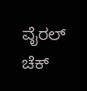ವೈರಲ್ ಚೆಕ್